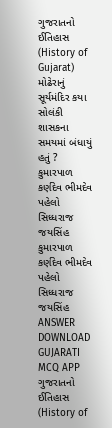ગુજરાતનો ઈતિહાસ (History of Gujarat) મોઢેરાનું સૂર્યમંદિર કયા સોલંકી શાસકના સમયમાં બંધાયું હતું ? કુમારપાળ કર્ણદેવ ભીમદેવ પહેલો સિધ્ધરાજ જયસિંહ કુમારપાળ કર્ણદેવ ભીમદેવ પહેલો સિધ્ધરાજ જયસિંહ ANSWER DOWNLOAD GUJARATI MCQ APP
ગુજરાતનો ઈતિહાસ (History of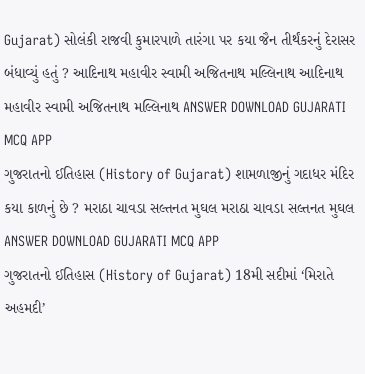Gujarat) સોલંકી રાજવી કુમારપાળે તારંગા પર કયા જૈન તીર્થંકરનું દેરાસર બંધાવ્યું હતું ? આદિનાથ મહાવીર સ્વામી અજિતનાથ મલ્લિનાથ આદિનાથ મહાવીર સ્વામી અજિતનાથ મલ્લિનાથ ANSWER DOWNLOAD GUJARATI MCQ APP
ગુજરાતનો ઈતિહાસ (History of Gujarat) શામળાજીનું ગદાધર મંદિર કયા કાળનું છે ? મરાઠા ચાવડા સલ્તનત મુઘલ મરાઠા ચાવડા સલ્તનત મુઘલ ANSWER DOWNLOAD GUJARATI MCQ APP
ગુજરાતનો ઈતિહાસ (History of Gujarat) 18મી સદીમાં ‘મિરાતે અહમદી’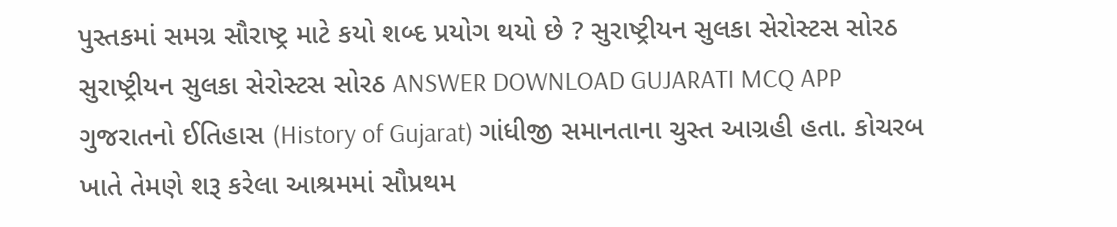પુસ્તકમાં સમગ્ર સૌરાષ્ટ્ર માટે કયો શબ્દ પ્રયોગ થયો છે ? સુરાષ્ટ્રીયન સુલકા સેરોસ્ટસ સોરઠ સુરાષ્ટ્રીયન સુલકા સેરોસ્ટસ સોરઠ ANSWER DOWNLOAD GUJARATI MCQ APP
ગુજરાતનો ઈતિહાસ (History of Gujarat) ગાંધીજી સમાનતાના ચુસ્ત આગ્રહી હતા. કોચરબ ખાતે તેમણે શરૂ કરેલા આશ્રમમાં સૌપ્રથમ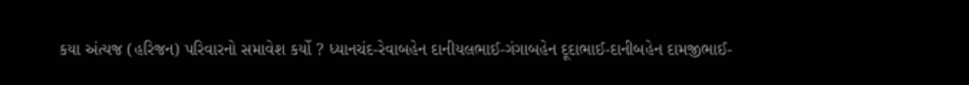કયા અંત્યજ (હરિજન) પરિવારનો સમાવેશ કર્યો ? ધ્યાનચંદ-રેવાબહેન દાનીયલભાઈ-ગંગાબહેન દૂદાભાઈ-દાનીબહેન દામજીભાઈ-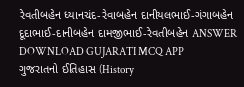રેવતીબહેન ધ્યાનચંદ-રેવાબહેન દાનીયલભાઈ-ગંગાબહેન દૂદાભાઈ-દાનીબહેન દામજીભાઈ-રેવતીબહેન ANSWER DOWNLOAD GUJARATI MCQ APP
ગુજરાતનો ઈતિહાસ (History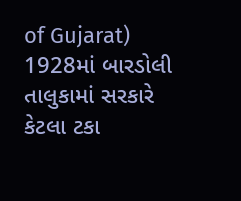of Gujarat) 1928માં બારડોલી તાલુકામાં સરકારે કેટલા ટકા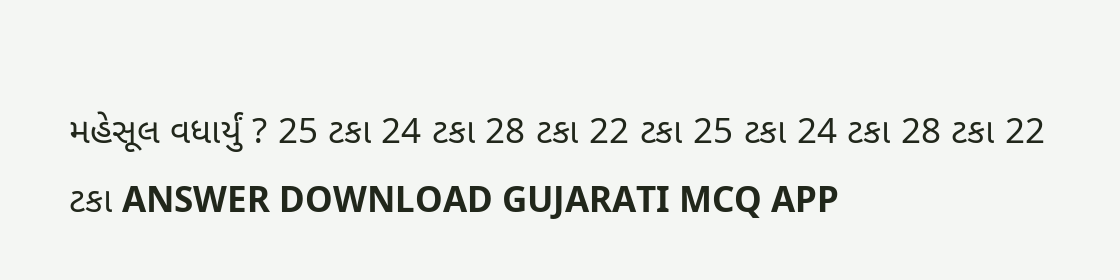મહેસૂલ વધાર્યું ? 25 ટકા 24 ટકા 28 ટકા 22 ટકા 25 ટકા 24 ટકા 28 ટકા 22 ટકા ANSWER DOWNLOAD GUJARATI MCQ APP